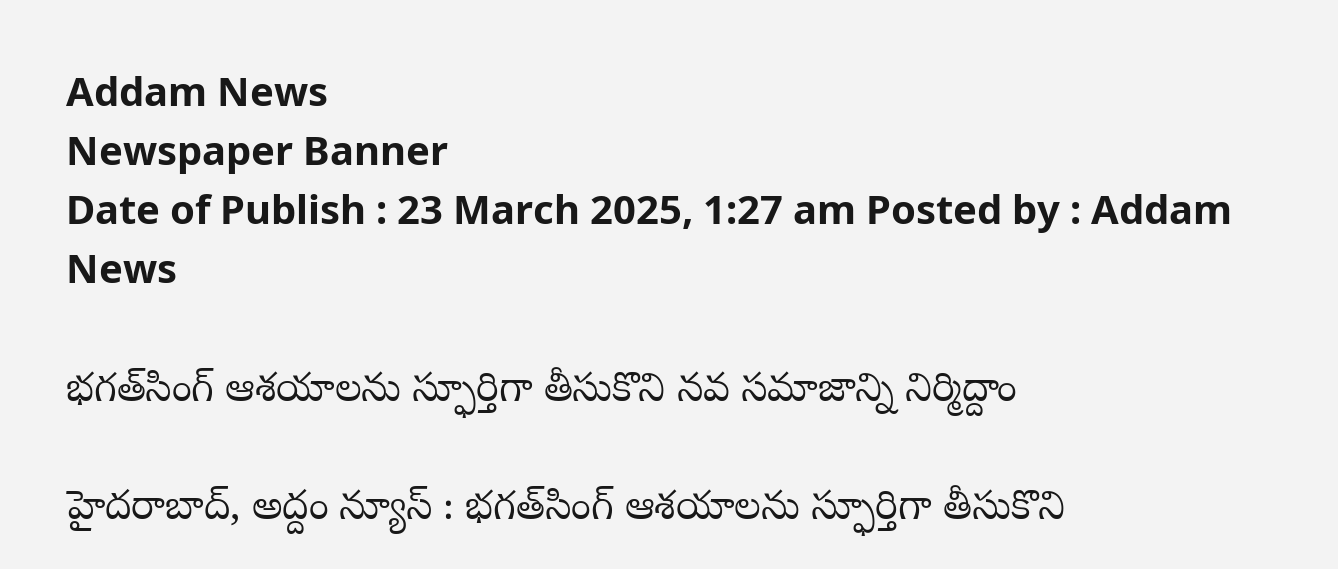Addam News
Newspaper Banner
Date of Publish : 23 March 2025, 1:27 am Posted by : Addam News

భగత్‌సింగ్‌ ఆశయాలను స్ఫూర్తిగా తీసుకొని న‌వ‌ సమాజాన్ని నిర్మిద్దాం

హైదరాబాద్, అద్దం న్యూస్ : భగత్‌సింగ్‌ ఆశయాలను స్ఫూర్తిగా తీసుకొని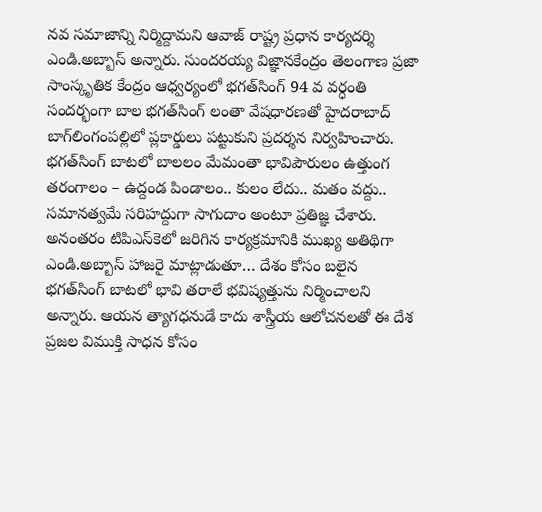న‌వ‌ సమాజాన్ని నిర్మిద్దామ‌ని ఆవాజ్ రాష్ట్ర ప్రధాన కార్యదర్శి ఎండి.అబ్బాస్ అన్నారు. సుంద‌ర‌య్య విజ్ఞాన‌కేంద్రం తెలంగాణ ప్రజా సాంస్కృతిక కేంద్రం ఆధ్వర్యంలో భగత్‌సింగ్‌ 94 వ వర్ధంతి సందర్భంగా బాల భగత్‌సింగ్ లంతా వేషధారణతో హైద‌రాబాద్ బాగ్‌లింగంప‌ల్లిలో ప్లకార్డులు పట్టుకుని ప్రదర్శన నిర్వహించారు. భగత్‌సింగ్ బాటలో బాలలం మేమంతా భావిపౌరులం ఉత్తుంగ తరంగాలం – ఉద్దండ పిండాలం.. కులం లేదు.. మతం వద్దు.. సమానత్వమే సరిహద్దుగా సాగుదాం అంటూ ప్రతిజ్ఞ చేశారు. అనంత‌రం టిపిఎస్‌కెలో జ‌రిగిన కార్య‌క్రమానికి ముఖ్య అతిథిగా ఎండి.అబ్బాస్ హాజరై మాట్లాడుతూ… దేశం కోసం బలైన భగత్‌సింగ్‌ బాటలో భావి తరాలే భవిష్యత్తును నిర్మించాలని అన్నారు. ఆయన త్యాగధనుడే కాదు శాస్త్రీయ ఆలోచనలతో ఈ దేశ ప్రజల విముక్తి సాధన కోసం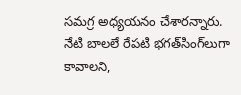సమగ్ర అధ్యయనం చేశారన్నారు. నేటి బాలలే రేపటి భగత్‌సింగ్‌లుగా కావాలని,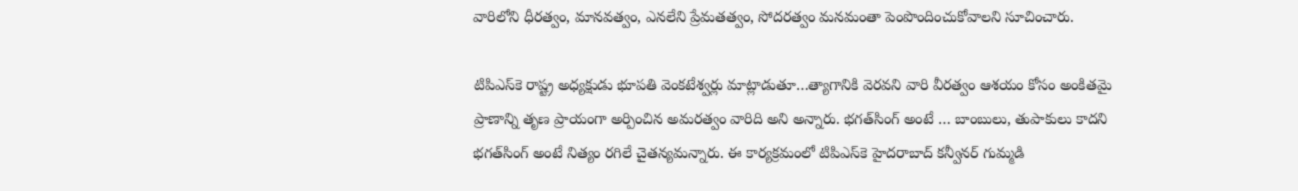వారిలోని ధీరత్వం, మానవత్వం, ఎనలేని ప్రేమతత్వం, సోదరత్వం మనమంతా పెంపొందించుకోవాలని సూచించారు.

టిపిఎస్‌కె రాష్ట్ర అధ్యక్షుడు భూపతి వెంకటేశ్వర్లు మాట్లాడుతూ…త్యాగానికి వెరవని వారి వీరత్వం ఆశయం కోసం అంకితమై ప్రాణాన్ని తృణ ప్రాయంగా అర్పించిన అమరత్వం వారిది అని అన్నారు. భగత్‌సింగ్ అంటే … బాంబులు, తుపాకులు కాదని భగత్‌సింగ్‌ అంటే నిత్యం రగిలే చైతన్య‌మన్నారు. ఈ కార్యక్రమంలో టిపిఎస్‌కె హైదరాబాద్ కన్వీనర్ గుమ్మడి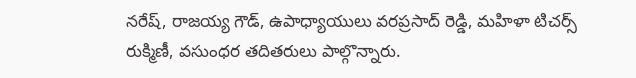నరేష్, రాజయ్య గౌడ్, ఉపాధ్యాయులు వరప్రసాద్ రెడ్డి, మహిళా టిచర్స్ రుక్మిణీ, వ‌సుంధర త‌దిత‌రులు పాల్గొన్నారు.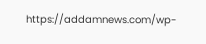https://addamnews.com/wp-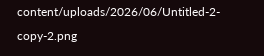content/uploads/2026/06/Untitled-2-copy-2.png